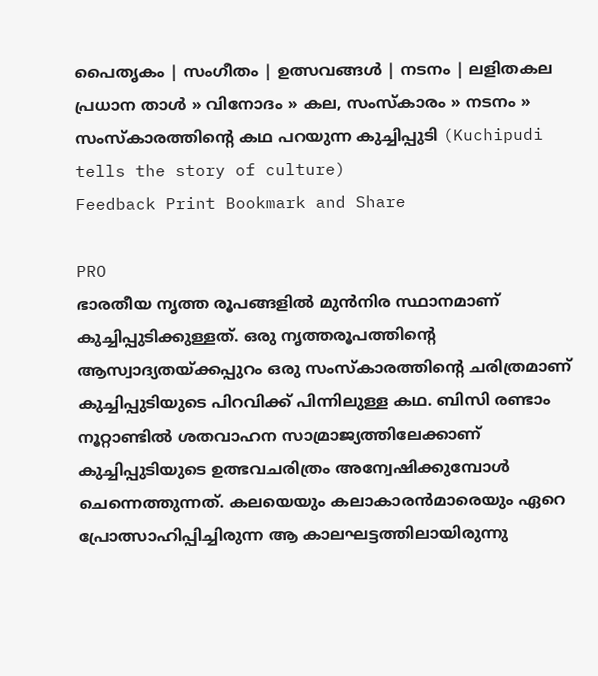പൈതൃകം | സംഗീതം | ഉത്സവങ്ങള്‍ | നടനം | ലളിതകല
പ്രധാന താള്‍ » വിനോദം » കല, സംസ്കാരം » നടനം » സംസ്കാരത്തിന്‍റെ കഥ പറയുന്ന കുച്ചിപ്പുടി (Kuchipudi tells the story of culture)
Feedback Print Bookmark and Share

PRO
ഭാ‍രതീയ നൃത്ത രൂപങ്ങളില്‍ മുന്‍‌നിര സ്ഥാനമാണ് കുച്ചിപ്പുടിക്കുള്ളത്. ഒരു നൃത്തരൂപത്തിന്‍റെ ആസ്വാദ്യതയ്ക്കപ്പുറം ഒരു സംസ്കാരത്തിന്‍റെ ചരിത്രമാണ് കുച്ചിപ്പുടിയുടെ പിറവിക്ക് പിന്നിലുള്ള കഥ‍. ബിസി രണ്ടാം നൂറ്റാണ്ടില്‍ ശതവാഹന സാമ്രാജ്യത്തിലേക്കാണ് കുച്ചിപ്പുടിയുടെ ഉത്ഭവചരിത്രം അന്വേഷിക്കുമ്പോള്‍ ചെന്നെത്തുന്നത്. കലയെയും കലാകാരന്‍‌മാരെയും ഏറെ പ്രോത്സാഹിപ്പിച്ചിരുന്ന ആ കാലഘട്ടത്തിലായിരുന്നു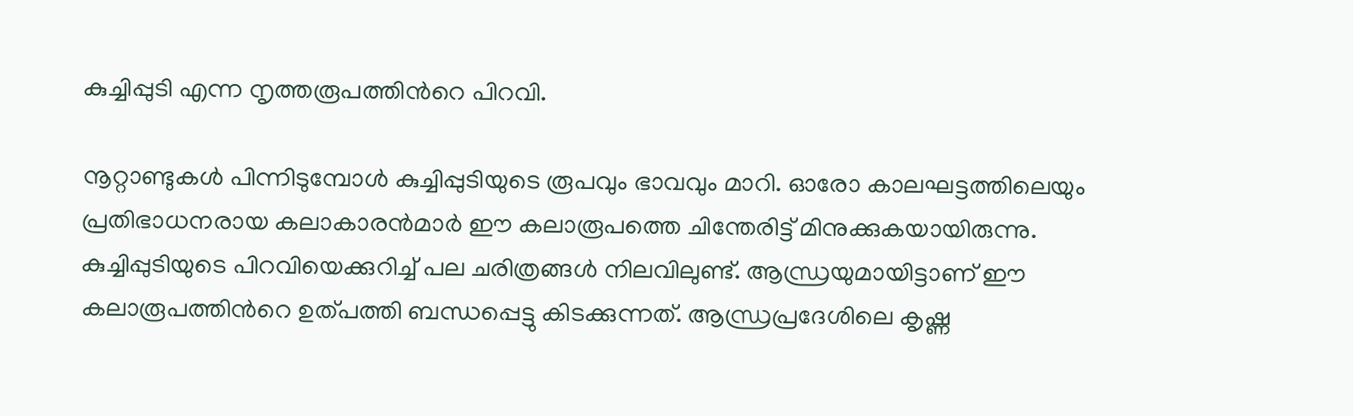കുച്ചിപ്പുടി എന്ന നൃത്തരൂപത്തിന്‍റെ പിറവി.

നൂറ്റാണ്ടുകള്‍ പിന്നിടുമ്പോള്‍ കുച്ചിപ്പുടിയുടെ രൂപവും ഭാവവും മാറി. ഓരോ കാലഘട്ടത്തിലെയും പ്രതിഭാധനരായ കലാകാരന്‍‌മാര്‍ ഈ കലാരൂപത്തെ ചിന്തേരിട്ട് മിനുക്കുകയായിരുന്നു. കുച്ചിപ്പുടിയുടെ പിറവിയെക്കുറിച്ച് പല ചരിത്രങ്ങള്‍ നിലവിലുണ്ട്. ആന്ധ്രയുമായിട്ടാണ് ഈ കലാരൂപത്തിന്‍റെ ഉത്പത്തി ബന്ധപ്പെട്ടു കിടക്കുന്നത്. ആന്ധ്രപ്രദേശിലെ കൃഷ്ണ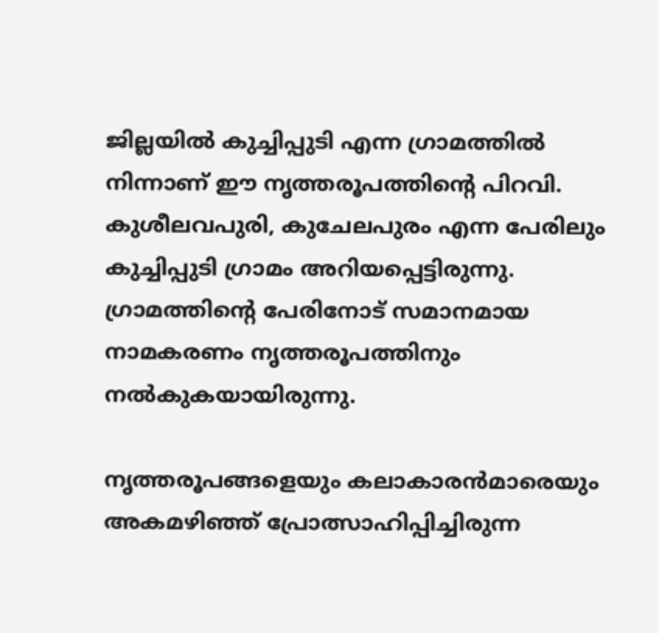ജില്ലയില്‍ കുച്ചിപ്പുടി എന്ന ഗ്രാമത്തില്‍ നിന്നാണ് ഈ നൃത്തരൂപത്തിന്‍റെ പിറവി. കുശീലവപുരി, കുചേലപുരം എന്ന പേരിലും കുച്ചിപ്പുടി ഗ്രാമം അറിയപ്പെട്ടിരുന്നു. ഗ്രാമത്തിന്‍റെ പേരിനോട് സമാനമായ നാമകരണം നൃത്തരൂപത്തിനും നല്‍കുകയായിരുന്നു.

നൃത്തരൂപങ്ങളെയും കലാകാരന്‍‌മാരെയും അകമഴിഞ്ഞ് പ്രോത്സാഹിപ്പിച്ചിരുന്ന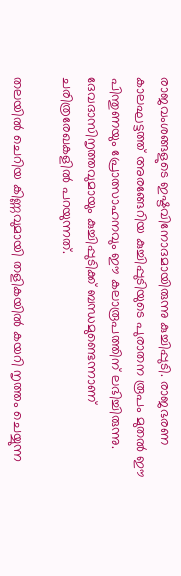രാജവംശങ്ങളുടെ ഇഷ്ടവിനോദമായിരുന്നു കുച്ചിപ്പുടി. രാജഭരണ കാലഘട്ടത്ത് അരങ്ങേറിയ കുച്ചിപ്പുടിയുടെ പുരാതന രൂപം മുതല്‍ ഈ പിന്തുണയും പ്രോത്സാഹനവും ഈ കലാരൂപത്തിന് ലഭിച്ചിരുന്നു. ദേവദാസിനൃത്തവുമായും കുച്ചിപ്പുടിക്ക് ബന്ധമുണ്ടെന്നാണ് ചരിത്രരേഖകളില്‍ പറയുന്നത്.

തലയില്‍ ചെറിയ കിണ്ണവുമായി തളികയില്‍ കയറി നൃത്തം ചെയ്യുന്ന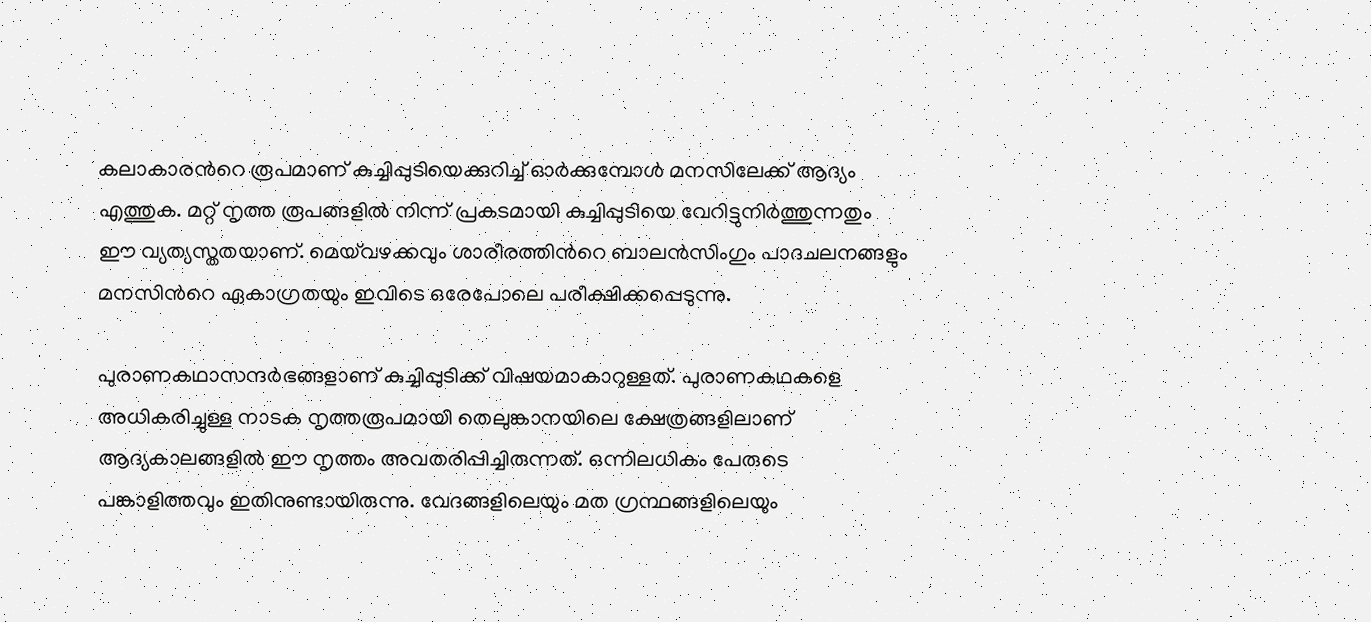കലാകാരന്‍റെ രൂപമാണ് കുച്ചിപ്പുടിയെക്കുറിച്ച് ഓര്‍ക്കുമ്പോള്‍ മനസിലേക്ക് ആദ്യം എത്തുക. മറ്റ് നൃത്ത രൂപങ്ങളില്‍ നിന്ന് പ്രകടമായി കുച്ചിപ്പുടിയെ വേറിട്ടുനിര്‍ത്തുന്നതും ഈ വ്യത്യസ്തതയാണ്. മെയ്‌വഴക്കവും ശാരീരത്തിന്‍റെ ബാലന്‍സിംഗും പാദചലനങ്ങളും മനസിന്‍റെ ഏകാഗ്രതയും ഇവിടെ ഒരേപോലെ പരീക്ഷിക്കപ്പെടുന്നു.

പുരാണകഥാസന്ദര്‍ഭങ്ങളാണ് കുച്ചിപ്പുടിക്ക് വിഷയമാകാറുള്ളത്. പുരാണകഥകളെ അധികരിച്ചുള്ള നാടക നൃത്തരൂപമായി തെലുങ്കാനയിലെ ക്ഷേത്രങ്ങളിലാണ് ആദ്യകാലങ്ങളില്‍ ഈ നൃത്തം അവതരിപ്പിച്ചിരുന്നത്. ഒന്നിലധികം പേരുടെ പങ്കാളിത്തവും ഇതിനുണ്ടായിരുന്നു. വേദങ്ങളിലെയും മത ഗ്രന്ഥങ്ങളിലെയും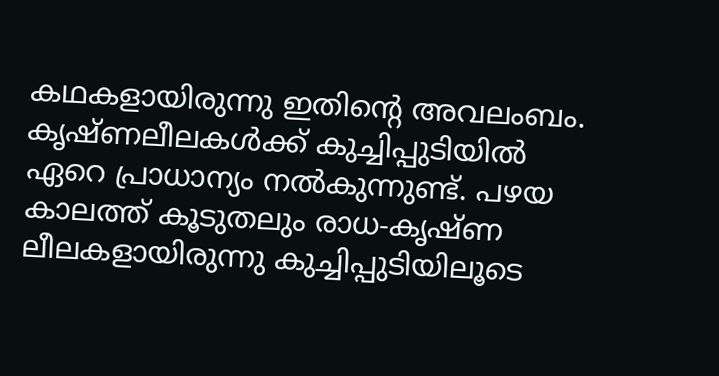കഥകളായിരുന്നു ഇതിന്‍റെ അവലംബം. കൃഷ്ണലീലകള്‍ക്ക് കുച്ചിപ്പുടിയില്‍ ഏറെ പ്രാധാന്യം നല്‍കുന്നുണ്ട്. പഴയ കാലത്ത് കൂടുതലും രാധ-കൃഷ്ണ ലീലകളായിരുന്നു കുച്ചിപ്പുടിയിലൂടെ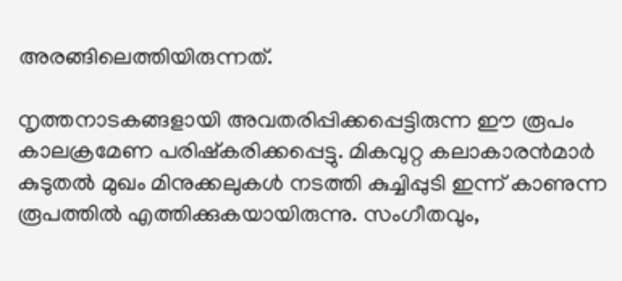അരങ്ങിലെത്തിയിരുന്നത്.

നൃത്തനാടകങ്ങളായി അവതരിപ്പിക്കപ്പെട്ടിരുന്ന ഈ രൂ‍പം കാലക്രമേണ പരിഷ്കരിക്കപ്പെട്ടു. മികവുറ്റ കലാകാരന്‍‌മാര്‍ കുടുതല്‍ മുഖം മിനുക്കലുകള്‍ നടത്തി കുച്ചിപ്പുടി ഇന്ന് കാണുന്ന രൂപത്തില്‍ എത്തിക്കുകയായിരുന്നു. സംഗീതവും,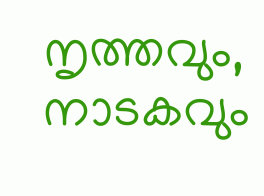നൃത്തവും, നാടകവും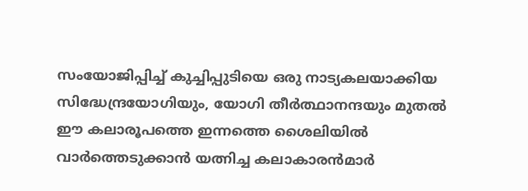സംയോജിപ്പിച്ച് കുച്ചിപ്പുടിയെ ഒരു നാട്യകലയാക്കിയ സിദ്ധേന്ദ്രയോഗിയും, യോഗി തീര്‍ത്ഥാനന്ദയും മുതല്‍ ഈ കലാരൂപത്തെ ഇന്നത്തെ ശൈലിയില്‍ വാര്‍ത്തെടുക്കാന്‍ യത്നിച്ച കലാകാരന്‍‌മാര്‍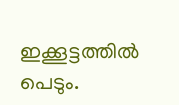ഇക്കൂട്ടത്തില്‍ പെടും.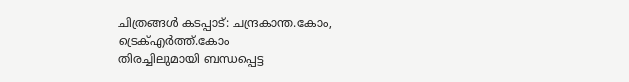ചിത്രങ്ങള്‍ കടപ്പാട്: ചന്ദ്രകാന്ത.കോം, ട്രെക്‍എര്‍ത്ത്.കോം
തിരച്ചിലുമായി ബന്ധപ്പെട്ട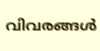വിവരങ്ങള്‍